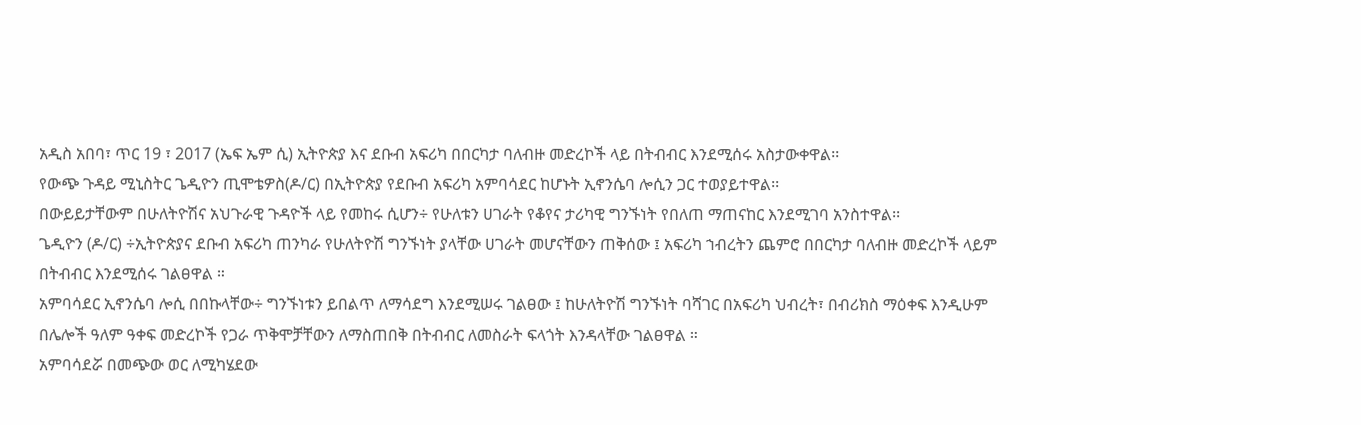አዲስ አበባ፣ ጥር 19 ፣ 2017 (ኤፍ ኤም ሲ) ኢትዮጵያ እና ደቡብ አፍሪካ በበርካታ ባለብዙ መድረኮች ላይ በትብብር እንደሚሰሩ አስታውቀዋል፡፡
የውጭ ጉዳይ ሚኒስትር ጌዲዮን ጢሞቴዎስ(ዶ/ር) በኢትዮጵያ የደቡብ አፍሪካ አምባሳደር ከሆኑት ኢኖንሴባ ሎሲን ጋር ተወያይተዋል፡፡
በውይይታቸውም በሁለትዮሽና አህጉራዊ ጉዳዮች ላይ የመከሩ ሲሆን÷ የሁለቱን ሀገራት የቆየና ታሪካዊ ግንኙነት የበለጠ ማጠናከር እንደሚገባ አንስተዋል፡፡
ጌዲዮን (ዶ/ር) ÷ኢትዮጵያና ደቡብ አፍሪካ ጠንካራ የሁለትዮሽ ግንኙነት ያላቸው ሀገራት መሆናቸውን ጠቅሰው ፤ አፍሪካ ኀብረትን ጨምሮ በበርካታ ባለብዙ መድረኮች ላይም በትብብር እንደሚሰሩ ገልፀዋል ።
አምባሳደር ኢኖንሴባ ሎሲ በበኩላቸው÷ ግንኙነቱን ይበልጥ ለማሳደግ እንደሚሠሩ ገልፀው ፤ ከሁለትዮሽ ግንኙነት ባሻገር በአፍሪካ ህብረት፣ በብሪክስ ማዕቀፍ እንዲሁም በሌሎች ዓለም ዓቀፍ መድረኮች የጋራ ጥቅሞቻቸውን ለማስጠበቅ በትብብር ለመስራት ፍላጎት እንዳላቸው ገልፀዋል ።
አምባሳደሯ በመጭው ወር ለሚካሄደው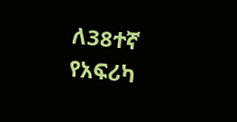ለ38ተኛ የአፍሪካ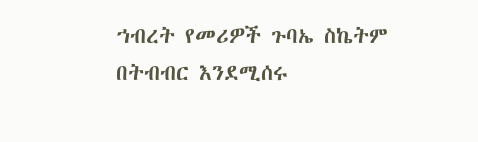ኀብረት የመሪዎች ጉባኤ ስኬትም በትብብር እንደሚሰሩ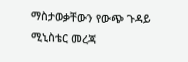ማስታወቃቸውን የውጭ ጉዳይ ሚኒስቴር መረጃ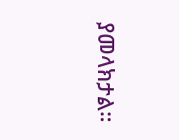ያመላክታል።